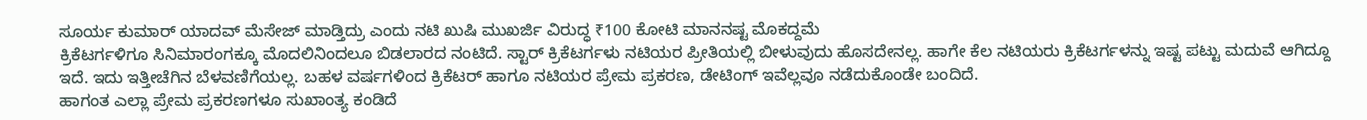ಸೂರ್ಯ ಕುಮಾರ್ ಯಾದವ್ ಮೆಸೇಜ್ ಮಾಡ್ತಿದ್ರು ಎಂದು ನಟಿ ಖುಷಿ ಮುಖರ್ಜಿ ವಿರುದ್ಧ ₹100 ಕೋಟಿ ಮಾನನಷ್ಟ ಮೊಕದ್ದಮೆ
ಕ್ರಿಕೆಟರ್ಗಳಿಗೂ ಸಿನಿಮಾರಂಗಕ್ಕೂ ಮೊದಲಿನಿಂದಲೂ ಬಿಡಲಾರದ ನಂಟಿದೆ. ಸ್ಟಾರ್ ಕ್ರಿಕೆಟರ್ಗಳು ನಟಿಯರ ಪ್ರೀತಿಯಲ್ಲಿ ಬೀಳುವುದು ಹೊಸದೇನಲ್ಲ. ಹಾಗೇ ಕೆಲ ನಟಿಯರು ಕ್ರಿಕೆಟರ್ಗಳನ್ನು ಇಷ್ಟ ಪಟ್ಟು ಮದುವೆ ಆಗಿದ್ದೂ ಇದೆ. ಇದು ಇತ್ತೀಚೆಗಿನ ಬೆಳವಣಿಗೆಯಲ್ಲ. ಬಹಳ ವರ್ಷಗಳಿಂದ ಕ್ರಿಕೆಟರ್ ಹಾಗೂ ನಟಿಯರ ಪ್ರೇಮ ಪ್ರಕರಣ, ಡೇಟಿಂಗ್ ಇವೆಲ್ಲವೂ ನಡೆದುಕೊಂಡೇ ಬಂದಿದೆ.
ಹಾಗಂತ ಎಲ್ಲಾ ಪ್ರೇಮ ಪ್ರಕರಣಗಳೂ ಸುಖಾಂತ್ಯ ಕಂಡಿದೆ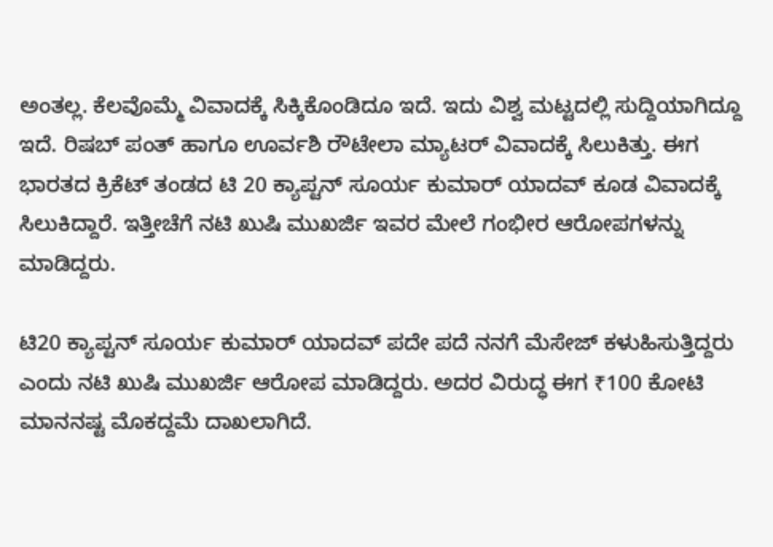ಅಂತಲ್ಲ. ಕೆಲವೊಮ್ಮೆ ವಿವಾದಕ್ಕೆ ಸಿಕ್ಕಿಕೊಂಡಿದೂ ಇದೆ. ಇದು ವಿಶ್ವ ಮಟ್ಟದಲ್ಲಿ ಸುದ್ದಿಯಾಗಿದ್ದೂ ಇದೆ. ರಿಷಬ್ ಪಂತ್ ಹಾಗೂ ಊರ್ವಶಿ ರೌಟೇಲಾ ಮ್ಯಾಟರ್ ವಿವಾದಕ್ಕೆ ಸಿಲುಕಿತ್ತು. ಈಗ ಭಾರತದ ಕ್ರಿಕೆಟ್ ತಂಡದ ಟಿ 20 ಕ್ಯಾಪ್ಟನ್ ಸೂರ್ಯ ಕುಮಾರ್ ಯಾದವ್ ಕೂಡ ವಿವಾದಕ್ಕೆ ಸಿಲುಕಿದ್ದಾರೆ. ಇತ್ತೀಚೆಗೆ ನಟಿ ಖುಷಿ ಮುಖರ್ಜಿ ಇವರ ಮೇಲೆ ಗಂಭೀರ ಆರೋಪಗಳನ್ನು ಮಾಡಿದ್ದರು.

ಟಿ20 ಕ್ಯಾಪ್ಟನ್ ಸೂರ್ಯ ಕುಮಾರ್ ಯಾದವ್ ಪದೇ ಪದೆ ನನಗೆ ಮೆಸೇಜ್ ಕಳುಹಿಸುತ್ತಿದ್ದರು ಎಂದು ನಟಿ ಖುಷಿ ಮುಖರ್ಜಿ ಆರೋಪ ಮಾಡಿದ್ದರು. ಅದರ ವಿರುದ್ಧ ಈಗ ₹100 ಕೋಟಿ ಮಾನನಷ್ಟ ಮೊಕದ್ದಮೆ ದಾಖಲಾಗಿದೆ.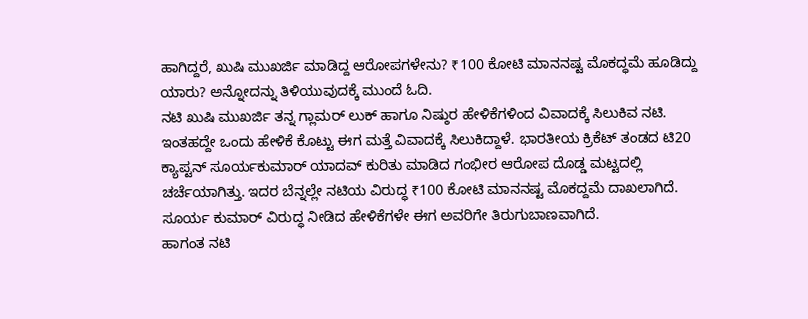ಹಾಗಿದ್ದರೆ, ಖುಷಿ ಮುಖರ್ಜಿ ಮಾಡಿದ್ದ ಆರೋಪಗಳೇನು? ₹100 ಕೋಟಿ ಮಾನನಷ್ಟ ಮೊಕದ್ಧಮೆ ಹೂಡಿದ್ದು ಯಾರು? ಅನ್ನೋದನ್ನು ತಿಳಿಯುವುದಕ್ಕೆ ಮುಂದೆ ಓದಿ.
ನಟಿ ಖುಷಿ ಮುಖರ್ಜಿ ತನ್ನ ಗ್ಲಾಮರ್ ಲುಕ್ ಹಾಗೂ ನಿಷ್ಠುರ ಹೇಳಿಕೆಗಳಿಂದ ವಿವಾದಕ್ಕೆ ಸಿಲುಕಿವ ನಟಿ. ಇಂತಹದ್ದೇ ಒಂದು ಹೇಳಿಕೆ ಕೊಟ್ಟು ಈಗ ಮತ್ತೆ ವಿವಾದಕ್ಕೆ ಸಿಲುಕಿದ್ದಾಳೆ. ಭಾರತೀಯ ಕ್ರಿಕೆಟ್ ತಂಡದ ಟಿ20 ಕ್ಯಾಪ್ಟನ್ ಸೂರ್ಯಕುಮಾರ್ ಯಾದವ್ ಕುರಿತು ಮಾಡಿದ ಗಂಭೀರ ಆರೋಪ ದೊಡ್ಡ ಮಟ್ಟದಲ್ಲಿ ಚರ್ಚೆಯಾಗಿತ್ತು. ಇದರ ಬೆನ್ನಲ್ಲೇ ನಟಿಯ ವಿರುದ್ಧ ₹100 ಕೋಟಿ ಮಾನನಷ್ಟ ಮೊಕದ್ದಮೆ ದಾಖಲಾಗಿದೆ. ಸೂರ್ಯ ಕುಮಾರ್ ವಿರುದ್ಧ ನೀಡಿದ ಹೇಳಿಕೆಗಳೇ ಈಗ ಅವರಿಗೇ ತಿರುಗುಬಾಣವಾಗಿದೆ.
ಹಾಗಂತ ನಟಿ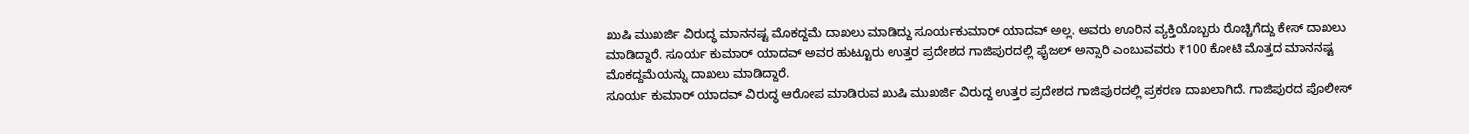ಖುಷಿ ಮುಖರ್ಜಿ ವಿರುದ್ಧ ಮಾನನಷ್ಟ ಮೊಕದ್ದಮೆ ದಾಖಲು ಮಾಡಿದ್ದು ಸೂರ್ಯಕುಮಾರ್ ಯಾದವ್ ಅಲ್ಲ. ಅವರು ಊರಿನ ವ್ಯಕ್ತಿಯೊಬ್ಬರು ರೊಚ್ಚಿಗೆದ್ದು ಕೇಸ್ ದಾಖಲು ಮಾಡಿದ್ದಾರೆ. ಸೂರ್ಯ ಕುಮಾರ್ ಯಾದವ್ ಅವರ ಹುಟ್ಟೂರು ಉತ್ತರ ಪ್ರದೇಶದ ಗಾಜಿಪುರದಲ್ಲಿ ಫೈಜಲ್ ಅನ್ಸಾರಿ ಎಂಬುವವರು ₹100 ಕೋಟಿ ಮೊತ್ತದ ಮಾನನಷ್ಟ ಮೊಕದ್ದಮೆಯನ್ನು ದಾಖಲು ಮಾಡಿದ್ದಾರೆ.
ಸೂರ್ಯ ಕುಮಾರ್ ಯಾದವ್ ವಿರುದ್ಧ ಆರೋಪ ಮಾಡಿರುವ ಖುಷಿ ಮುಖರ್ಜಿ ವಿರುದ್ದ ಉತ್ತರ ಪ್ರದೇಶದ ಗಾಜಿಪುರದಲ್ಲಿ ಪ್ರಕರಣ ದಾಖಲಾಗಿದೆ. ಗಾಜಿಪುರದ ಪೊಲೀಸ್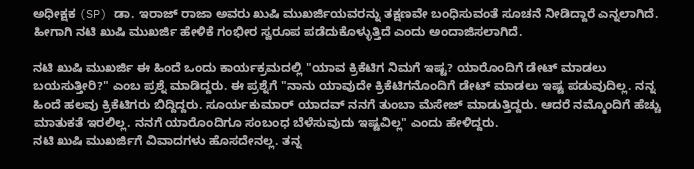ಅಧೀಕ್ಷಕ (SP) ಡಾ. ಇರಾಜ್ ರಾಜಾ ಅವರು ಖುಷಿ ಮುಖರ್ಜಿಯವರನ್ನು ತಕ್ಷಣವೇ ಬಂಧಿಸುವಂತೆ ಸೂಚನೆ ನೀಡಿದ್ದಾರೆ ಎನ್ನಲಾಗಿದೆ. ಹೀಗಾಗಿ ನಟಿ ಖುಷಿ ಮುಖರ್ಜಿ ಹೇಳಿಕೆ ಗಂಭೀರ ಸ್ವರೂಪ ಪಡೆದುಕೊಳ್ಳುತ್ತಿದೆ ಎಂದು ಅಂದಾಜಿಸಲಾಗಿದೆ.

ನಟಿ ಖುಷಿ ಮುಖರ್ಜಿ ಈ ಹಿಂದೆ ಒಂದು ಕಾರ್ಯಕ್ರಮದಲ್ಲಿ "ಯಾವ ಕ್ರಿಕೆಟಿಗ ನಿಮಗೆ ಇಷ್ಟ? ಯಾರೊಂದಿಗೆ ಡೇಟ್ ಮಾಡಲು ಬಯಸುತ್ತೀರಿ?" ಎಂಬ ಪ್ರಶ್ನೆ ಮಾಡಿದ್ದರು. ಈ ಪ್ರಶ್ನೆಗೆ "ನಾನು ಯಾವುದೇ ಕ್ರಿಕೆಟಿಗನೊಂದಿಗೆ ಡೇಟ್ ಮಾಡಲು ಇಷ್ಟ ಪಡುವುದಿಲ್ಲ. ನನ್ನ ಹಿಂದೆ ಹಲವು ಕ್ರಿಕೆಟಿಗರು ಬಿದ್ದಿದ್ದರು. ಸೂರ್ಯಕುಮಾರ್ ಯಾದವ್ ನನಗೆ ತುಂಬಾ ಮೆಸೇಜ್ ಮಾಡುತ್ತಿದ್ದರು. ಆದರೆ ನಮ್ಮೊಂದಿಗೆ ಹೆಚ್ಚು ಮಾತುಕತೆ ಇರಲಿಲ್ಲ. ನನಗೆ ಯಾರೊಂದಿಗೂ ಸಂಬಂಧ ಬೆಳೆಸುವುದು ಇಷ್ಟವಿಲ್ಲ" ಎಂದು ಹೇಳಿದ್ದರು.
ನಟಿ ಖುಷಿ ಮುಖರ್ಜಿಗೆ ವಿವಾದಗಳು ಹೊಸದೇನಲ್ಲ. ತನ್ನ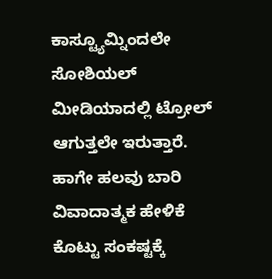ಕಾಸ್ಟ್ಯೂಮ್ನಿಂದಲೇ ಸೋಶಿಯಲ್ ಮೀಡಿಯಾದಲ್ಲಿ ಟ್ರೋಲ್ ಆಗುತ್ತಲೇ ಇರುತ್ತಾರೆ. ಹಾಗೇ ಹಲವು ಬಾರಿ ವಿವಾದಾತ್ಮಕ ಹೇಳಿಕೆ ಕೊಟ್ಟು ಸಂಕಷ್ಟಕ್ಕೆ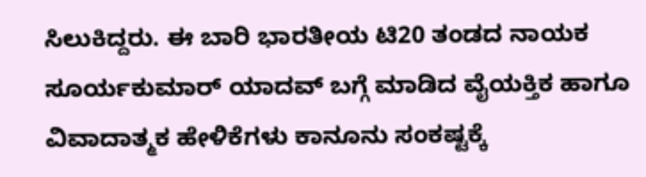ಸಿಲುಕಿದ್ದರು. ಈ ಬಾರಿ ಭಾರತೀಯ ಟಿ20 ತಂಡದ ನಾಯಕ ಸೂರ್ಯಕುಮಾರ್ ಯಾದವ್ ಬಗ್ಗೆ ಮಾಡಿದ ವೈಯಕ್ತಿಕ ಹಾಗೂ ವಿವಾದಾತ್ಮಕ ಹೇಳಿಕೆಗಳು ಕಾನೂನು ಸಂಕಷ್ಟಕ್ಕೆ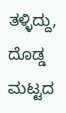ತಳ್ಳಿದ್ದು, ದೊಡ್ಡ ಮಟ್ಟದ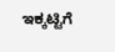ಇಕ್ಕಟ್ಟಿಗೆ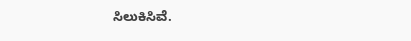ಸಿಲುಕಿಸಿವೆ.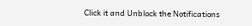Click it and Unblock the Notifications